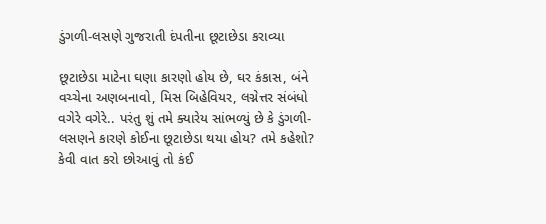ડુંગળી-લસણે ગુજરાતી દંપતીના છૂટાછેડા કરાવ્યા

છૂટાછેડા માટેના ઘણા કારણો હોય છે, ઘર કંકાસ, બંને વચ્ચેના અણબનાવો, મિસ બિહેવિયર, લગ્નેત્તર સંબંધો વગેરે વગેરે.. પરંતુ શું તમે ક્યારેય સાંભળ્યું છે કે ડુંગળી-લસણને કારણે કોઈના છૂટાછેડા થયા હોય? તમે કહેશો? કેવી વાત કરો છોઆવું તો કંઈ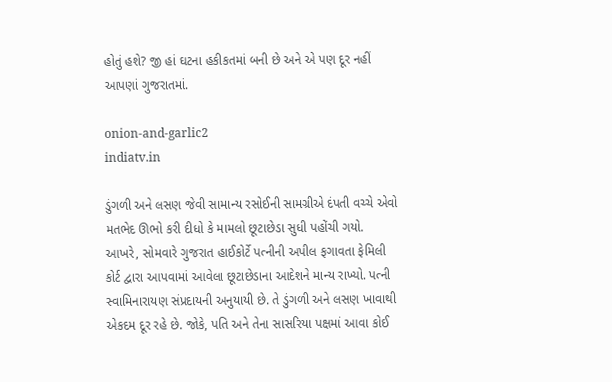હોતું હશે? જી હાં ઘટના હકીકતમાં બની છે અને એ પણ દૂર નહીં આપણાં ગુજરાતમાં.

onion-and-garlic2
indiatv.in

ડુંગળી અને લસણ જેવી સામાન્ય રસોઈની સામગ્રીએ દંપતી વચ્ચે એવો મતભેદ ઊભો કરી દીધો કે મામલો છૂટાછેડા સુધી પહોંચી ગયો. આખરે, સોમવારે ગુજરાત હાઈકોર્ટે પત્નીની અપીલ ફગાવતા ફેમિલી કોર્ટ દ્વારા આપવામાં આવેલા છૂટાછેડાના આદેશને માન્ય રાખ્યો. પત્ની સ્વામિનારાયણ સંપ્રદાયની અનુયાયી છે. તે ડુંગળી અને લસણ ખાવાથી એકદમ દૂર રહે છે. જોકે, પતિ અને તેના સાસરિયા પક્ષમાં આવા કોઈ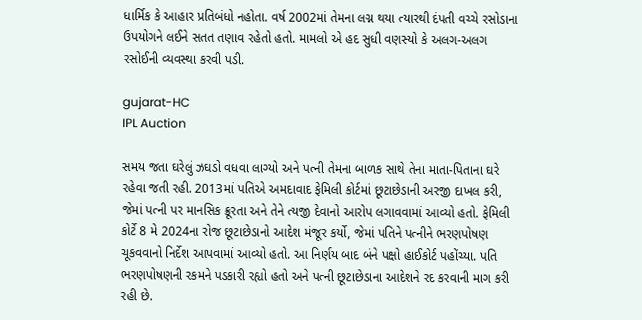ધાર્મિક કે આહાર પ્રતિબંધો નહોતા. વર્ષ 2002માં તેમના લગ્ન થયા ત્યારથી દંપતી વચ્ચે રસોડાના ઉપયોગને લઈને સતત તણાવ રહેતો હતો. મામલો એ હદ સુધી વણસ્યો કે અલગ-અલગ રસોઈની વ્યવસ્થા કરવી પડી.

gujarat-HC
IPL Auction

સમય જતા ઘરેલું ઝઘડો વધવા લાગ્યો અને પત્ની તેમના બાળક સાથે તેના માતા-પિતાના ઘરે રહેવા જતી રહી. 2013માં પતિએ અમદાવાદ ફેમિલી કોર્ટમાં છૂટાછેડાની અરજી દાખલ કરી, જેમાં પત્ની પર માનસિક ક્રૂરતા અને તેને ત્યજી દેવાનો આરોપ લગાવવામાં આવ્યો હતો. ફેમિલી કોર્ટે 8 મે 2024ના રોજ છૂટાછેડાનો આદેશ મંજૂર કર્યો, જેમાં પતિને પત્નીને ભરણપોષણ ચૂકવવાનો નિર્દેશ આપવામાં આવ્યો હતો. આ નિર્ણય બાદ બંને પક્ષો હાઈકોર્ટ પહોંચ્યા. પતિ ભરણપોષણની રકમને પડકારી રહ્યો હતો અને પત્ની છૂટાછેડાના આદેશને રદ કરવાની માગ કરી રહી છે.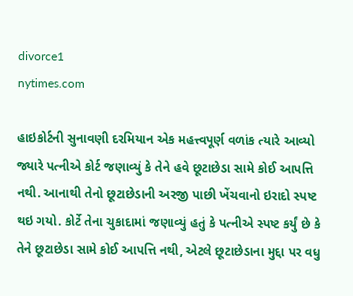divorce1
nytimes.com

હાઇકોર્ટની સુનાવણી દરમિયાન એક મહત્ત્વપૂર્ણ વળાંક ત્યારે આવ્યો જ્યારે પત્નીએ કોર્ટ જણાવ્યું કે તેને હવે છૂટાછેડા સામે કોઈ આપત્તિ નથી. આનાથી તેનો છૂટાછેડાની અરજી પાછી ખેંચવાનો ઇરાદો સ્પષ્ટ થઇ ગયો. કોર્ટે તેના ચુકાદામાં જણાવ્યું હતું કે પત્નીએ સ્પષ્ટ કર્યું છે કે તેને છૂટાછેડા સામે કોઈ આપત્તિ નથી, એટલે છૂટાછેડાના મુદ્દા પર વધુ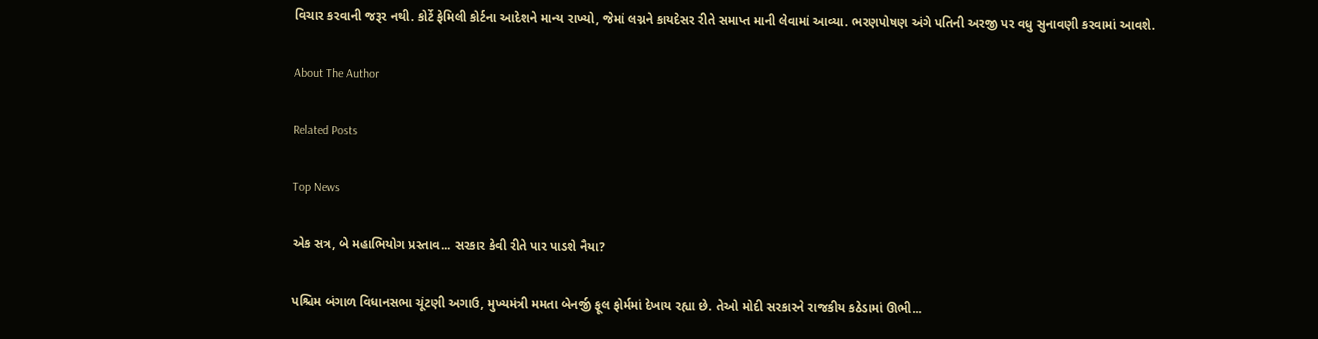વિચાર કરવાની જરૂર નથી. કોર્ટે ફેમિલી કોર્ટના આદેશને માન્ય રાખ્યો, જેમાં લગ્નને કાયદેસર રીતે સમાપ્ત માની લેવામાં આવ્યા. ભરણપોષણ અંગે પતિની અરજી પર વધુ સુનાવણી કરવામાં આવશે.

About The Author

Related Posts

Top News

એક સત્ર, બે મહાભિયોગ પ્રસ્તાવ... સરકાર કેવી રીતે પાર પાડશે નૈયા?

પશ્ચિમ બંગાળ વિધાનસભા ચૂંટણી અગાઉ, મુખ્યમંત્રી મમતા બેનર્જી ફૂલ ફોર્મમાં દેખાય રહ્યા છે. તેઓ મોદી સરકારને રાજકીય કઠેડામાં ઊભી...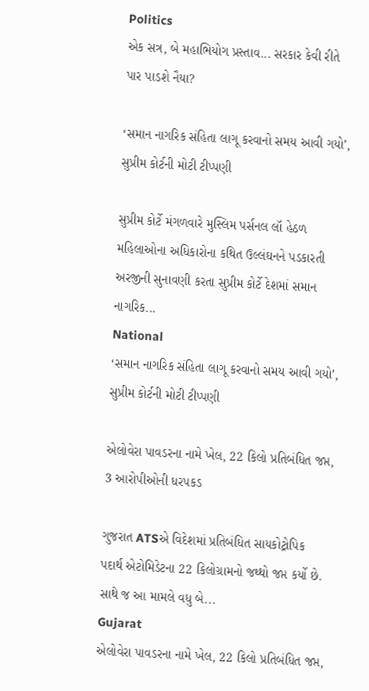Politics
એક સત્ર, બે મહાભિયોગ પ્રસ્તાવ... સરકાર કેવી રીતે પાર પાડશે નૈયા?

‘સમાન નાગરિક સંહિતા લાગૂ કરવાનો સમય આવી ગયો’, સુપ્રીમ કોર્ટની મોટી ટીપ્પણી

સુપ્રીમ કોર્ટે મંગળવારે મુસ્લિમ પર્સનલ લૉ હેઠળ મહિલાઓના અધિકારોના કથિત ઉલ્લંઘનને પડકારતી અરજીની સુનાવણી કરતા સુપ્રીમ કોર્ટે દેશમાં સમાન નાગરિક...
National
‘સમાન નાગરિક સંહિતા લાગૂ કરવાનો સમય આવી ગયો’, સુપ્રીમ કોર્ટની મોટી ટીપ્પણી

એલોવેરા પાવડરના નામે ખેલ, 22 કિલો પ્રતિબંધિત જપ્ત, 3 આરોપીઓની ધરપકડ

ગુજરાત ATSએ વિદેશમાં પ્રતિબંધિત સાયકોટ્રોપિક પદાર્થ એટોમિડેટના 22 કિલોગ્રામનો જથ્થો જપ્ત કર્યો છે. સાથે જ આ મામલે વધુ બે...
Gujarat
એલોવેરા પાવડરના નામે ખેલ, 22 કિલો પ્રતિબંધિત જપ્ત,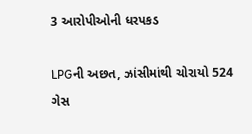3 આરોપીઓની ધરપકડ

LPGની અછત, ઝાંસીમાંથી ચોરાયો 524 ગેસ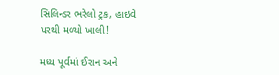સિલિન્ડર ભરેલો ટ્રક, હાઇવે પરથી મળ્યો ખાલી!

મધ્ય પૂર્વમાં ઈરાન અને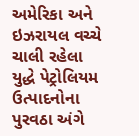અમેરિકા અને ઇઝરાયલ વચ્ચે ચાલી રહેલા યુદ્ધે પેટ્રોલિયમ ઉત્પાદનોના પુરવઠા અંગે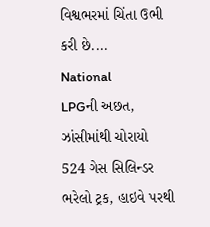વિશ્વભરમાં ચિંતા ઉભી કરી છે....
National
LPGની અછત, ઝાંસીમાંથી ચોરાયો 524 ગેસ સિલિન્ડર ભરેલો ટ્રક, હાઇવે પરથી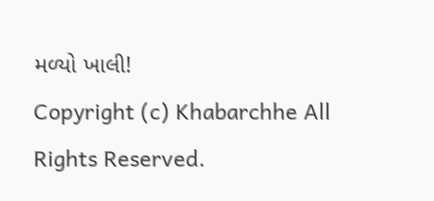મળ્યો ખાલી!
Copyright (c) Khabarchhe All Rights Reserved.